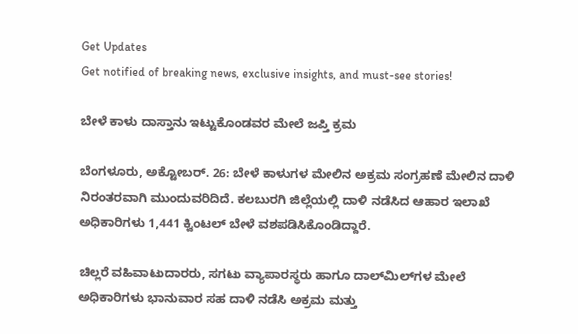Get Updates
Get notified of breaking news, exclusive insights, and must-see stories!

ಬೇಳೆ ಕಾಳು ದಾಸ್ತಾನು ಇಟ್ಟುಕೊಂಡವರ ಮೇಲೆ ಜಪ್ತಿ ಕ್ರಮ

ಬೆಂಗಳೂರು, ಅಕ್ಟೋಬರ್. 26: ಬೇಳೆ ಕಾಳುಗಳ ಮೇಲಿನ ಅಕ್ರಮ ಸಂಗ್ರಹಣೆ ಮೇಲಿನ ದಾಳಿ ನಿರಂತರವಾಗಿ ಮುಂದುವರಿದಿದೆ. ಕಲಬುರಗಿ ಜಿಲ್ಲೆಯಲ್ಲಿ ದಾಳಿ ನಡೆಸಿದ ಆಹಾರ ಇಲಾಖೆ ಅಧಿಕಾರಿಗಳು 1,441 ಕ್ವಿಂಟಲ್‌ ಬೇಳೆ ವಶಪಡಿಸಿಕೊಂಡಿದ್ದಾರೆ.

ಚಿಲ್ಲರೆ ವಹಿವಾಟುದಾರರು, ಸಗಟು ವ್ಯಾಪಾರಸ್ಥರು ಹಾಗೂ ದಾಲ್‌ಮಿಲ್‌ಗಳ ಮೇಲೆ ಅಧಿಕಾರಿಗಳು ಭಾನುವಾರ ಸಹ ದಾಳಿ ನಡೆಸಿ ಅಕ್ರಮ ಮತ್ತು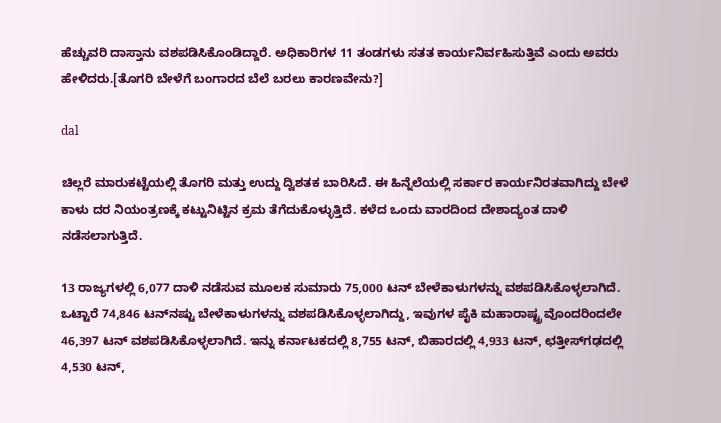ಹೆಚ್ಚುವರಿ ದಾಸ್ತಾನು ವಶಪಡಿಸಿಕೊಂಡಿದ್ದಾರೆ. ಅಧಿಕಾರಿಗಳ 11 ತಂಡಗಳು ಸತತ ಕಾರ್ಯನಿರ್ವಹಿಸುತ್ತಿವೆ ಎಂದು ಅವರು ಹೇಳಿದರು.[ತೊಗರಿ ಬೇಳೆಗೆ ಬಂಗಾರದ ಬೆಲೆ ಬರಲು ಕಾರಣವೇನು?]

dal

ಚಿಲ್ಲರೆ ಮಾರುಕಟ್ಟೆಯಲ್ಲಿ ತೊಗರಿ ಮತ್ತು ಉದ್ದು ದ್ವಿಶತಕ ಬಾರಿಸಿದೆ. ಈ ಹಿನ್ನೆಲೆಯಲ್ಲಿ ಸರ್ಕಾರ ಕಾರ್ಯನಿರತವಾಗಿದ್ದು ಬೇಳೆ ಕಾಳು ದರ ನಿಯಂತ್ರಣಕ್ಕೆ ಕಟ್ಟುನಿಟ್ಟಿನ ಕ್ರಮ ತೆಗೆದುಕೊಳ್ಳುತ್ತಿದೆ. ಕಳೆದ ಒಂದು ವಾರದಿಂದ ದೇಶಾದ್ಯಂತ ದಾಳಿ ನಡೆಸಲಾಗುತ್ತಿದೆ.

13 ರಾಜ್ಯಗಳಲ್ಲಿ 6,077 ದಾಳಿ ನಡೆಸುವ ಮೂಲಕ ಸುಮಾರು 75,000 ಟನ್‌ ಬೇಳೆಕಾಳುಗಳನ್ನು ವಶಪಡಿಸಿಕೊಳ್ಳಲಾಗಿದೆ. ಒಟ್ಟಾರೆ 74,846 ಟನ್‌ನಷ್ಟು ಬೇಳೆಕಾಳುಗಳನ್ನು ವಶಪಡಿಸಿಕೊಳ್ಳಲಾಗಿದ್ದು, ಇವುಗಳ ಪೈಕಿ ಮಹಾರಾಷ್ಟ್ರ ವೊಂದರಿಂದಲೇ 46,397 ಟನ್‌ ವಶಪಡಿಸಿಕೊಳ್ಳಲಾಗಿದೆ. ಇನ್ನು ಕರ್ನಾಟಕದಲ್ಲಿ 8,755 ಟನ್‌, ಬಿಹಾರದಲ್ಲಿ 4,933 ಟನ್‌, ಛತ್ತೀಸ್‌ಗಢದಲ್ಲಿ 4,530 ಟನ್‌,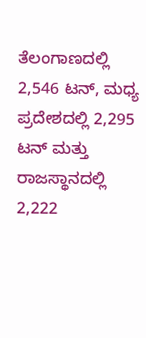ತೆಲಂಗಾಣದಲ್ಲಿ 2,546 ಟನ್‌, ಮಧ್ಯ ಪ್ರದೇಶದಲ್ಲಿ 2,295 ಟನ್‌ ಮತ್ತು ರಾಜಸ್ಥಾನದಲ್ಲಿ 2,222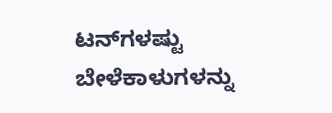ಟನ್‌ಗಳಷ್ಟು ಬೇಳೆಕಾಳುಗಳನ್ನು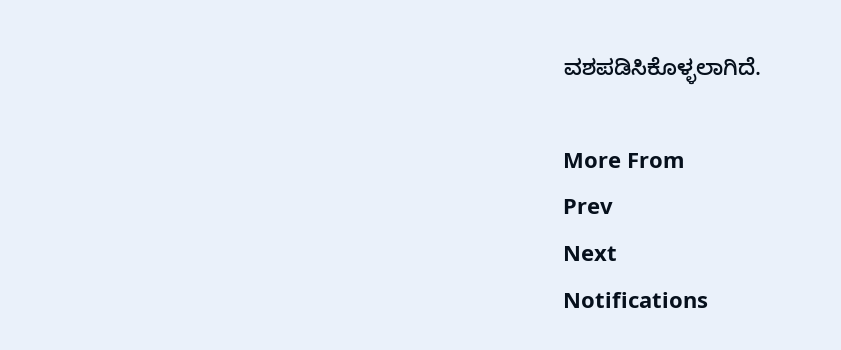ವಶಪಡಿಸಿಕೊಳ್ಳಲಾಗಿದೆ.

More From
Prev
Next
Notifications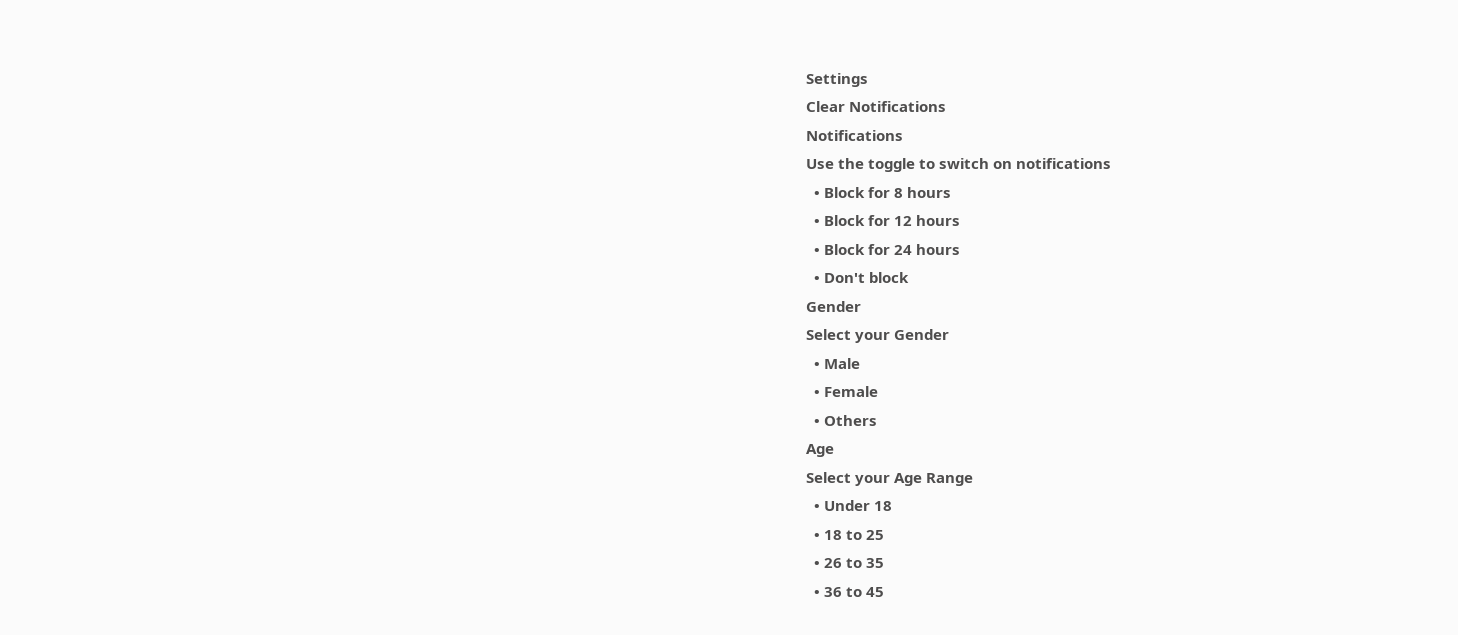Settings
Clear Notifications
Notifications
Use the toggle to switch on notifications
  • Block for 8 hours
  • Block for 12 hours
  • Block for 24 hours
  • Don't block
Gender
Select your Gender
  • Male
  • Female
  • Others
Age
Select your Age Range
  • Under 18
  • 18 to 25
  • 26 to 35
  • 36 to 45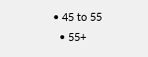• 45 to 55
  • 55+